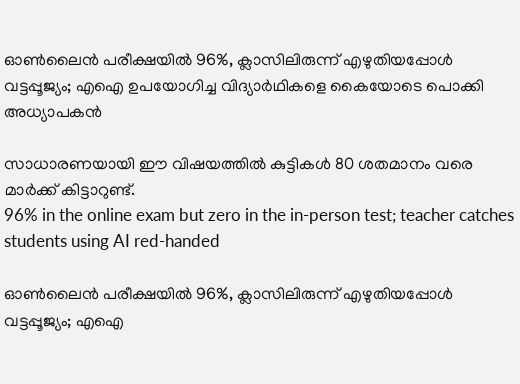ഓൺലൈൻ പരീക്ഷയിൽ 96%, ക്ലാസിലിരുന്ന് എഴുതിയപ്പോൾ വട്ടപ്പൂജ്യം; എഐ ഉപയോഗിച്ച വിദ്യാർഥികളെ കൈയോടെ പൊക്കി അധ്യാപകൻ

സാധാരണയായി ഈ വിഷയത്തിൽ കുട്ടികൾ 80 ശതമാനം വരെ മാർക്ക് കിട്ടാറുണ്ട്.
96% in the online exam but zero in the in-person test; teacher catches students using AI red-handed

ഓൺലൈൻ പരീക്ഷയിൽ 96%, ക്ലാസിലിരുന്ന് എഴുതിയപ്പോൾ വട്ടപ്പൂജ്യം; എഐ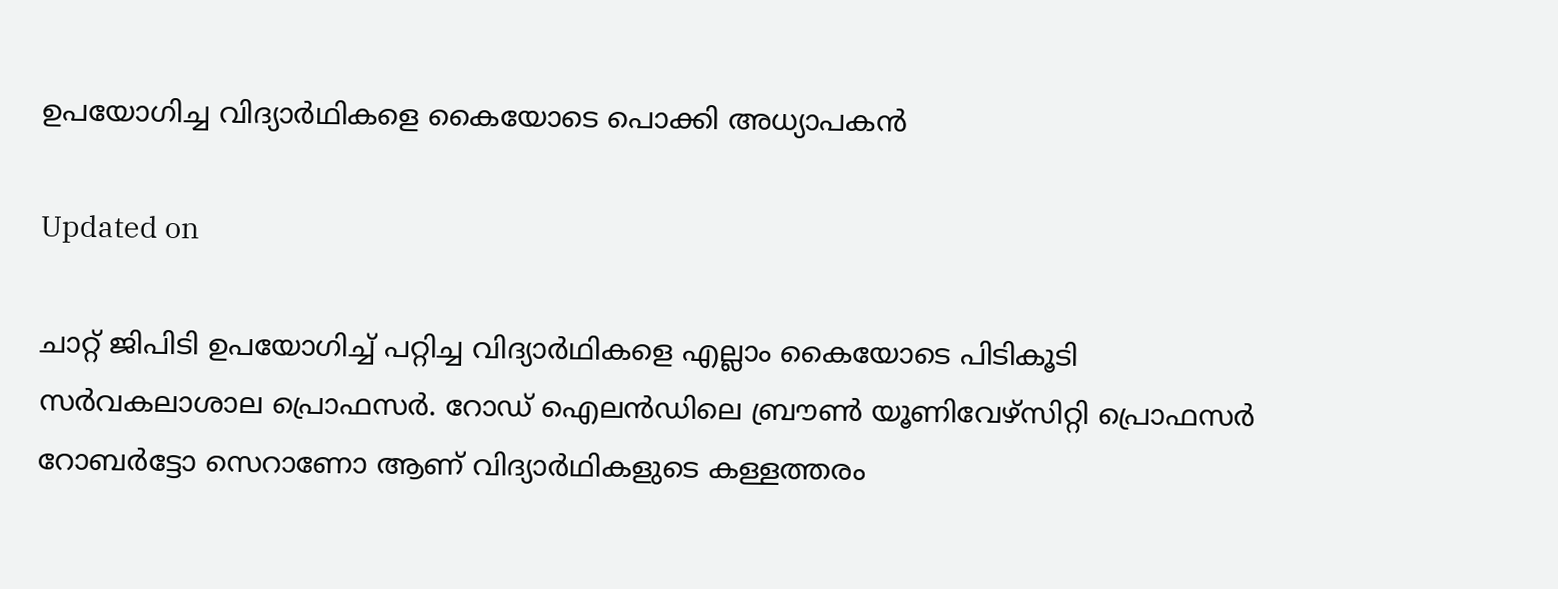ഉപയോഗിച്ച വിദ്യാർഥികളെ കൈയോടെ പൊക്കി അധ്യാപകൻ

Updated on

ചാറ്റ് ജിപിടി ഉപയോഗിച്ച് പറ്റിച്ച വിദ്യാർഥികളെ എല്ലാം കൈയോടെ പിടികൂടി സർവകലാശാല പ്രൊഫസർ. റോഡ് ഐലൻഡിലെ ബ്രൗൺ യൂണിവേഴ്സിറ്റി പ്രൊഫസർ റോബർട്ടോ സെറാണോ ആണ് വിദ്യാർഥികളുടെ കള്ളത്തരം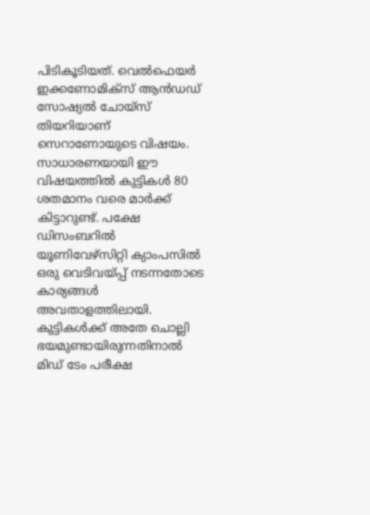പിടികൂടിയത്. വെൽഫെയർ ഇക്കണോമിക്സ് ആൻഡഡ് സോഷ്യൽ ചോയ്സ് തിയറിയാണ് സെറാണോയുടെ വിഷയം. സാധാരണയായി ഈ വിഷയത്തിൽ കുട്ടികൾ 80 ശതമാനം വരെ മാർക്ക് കിട്ടാറുണ്ട്. പക്ഷേ ഡിസംബറിൽ യൂണിവേഴ്സിറ്റി ക്യാംപസിൽ ഒരു വെടിവയ്പ്പ് നടന്നതോടെ കാര്യങ്ങൾ അവതാളത്തിലായി. കുട്ടികൾക്ക് അതേ ചൊല്ലി ഭയമുണ്ടായിരുന്നതിനാൽ മിഡ് ടേം പരീക്ഷ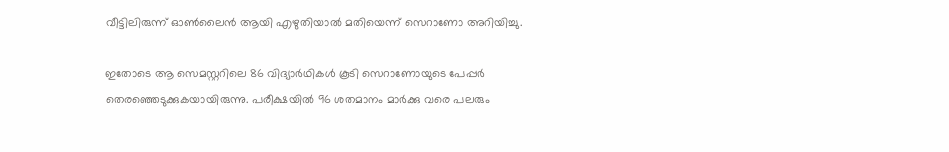വീട്ടിലിരുന്ന് ഓൺലൈൻ ആയി എഴുതിയാൽ മതിയെന്ന് സെറാണോ അറിയിച്ചു.

ഇതോടെ ആ സെമസ്റ്ററിലെ 86 വിദ്യാർഥികൾ കൂടി സെറാണോയുടെ പേപ്പർ തെരഞ്ഞെടുക്കുകയായിരുന്നു. പരീക്ഷയിൽ 96 ശതമാനം മാർക്കു വരെ പലരും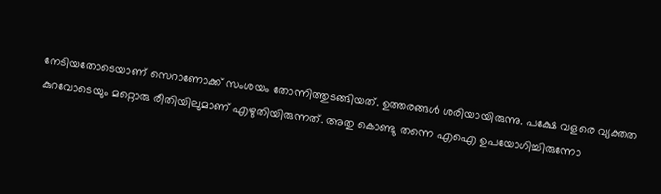നേടിയതോടെയാണ് സെറാണോക്ക് സംശയം തോന്നിത്തുടങ്ങിയത്. ഉത്തരങ്ങൾ ശരിയായിരുന്നു. പക്ഷേ വളരെ വ്യക്തത കുറവോടെയും മറ്റൊരു രീതിയിലുമാണ് എഴുതിയിരുന്നത്. അതു കൊണ്ടു തന്നെ എഐ ഉപയോഗിച്ചിരുന്നോ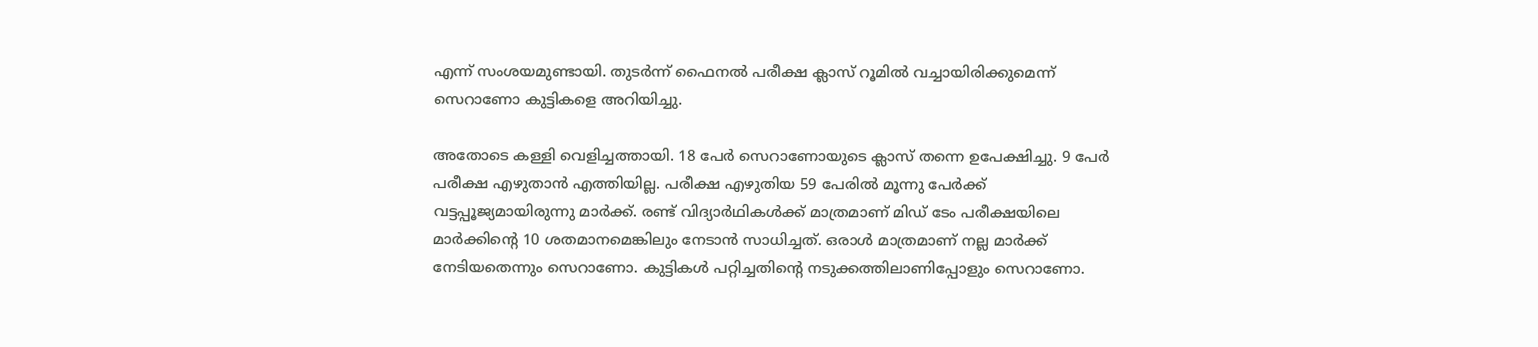എന്ന് സംശയമുണ്ടായി. തുടർന്ന് ഫൈനൽ പരീക്ഷ ക്ലാസ് റൂമിൽ വച്ചായിരിക്കുമെന്ന് സ‌െറാണോ കുട്ടികളെ അറിയിച്ചു.

അതോടെ കള്ളി വെളിച്ചത്തായി. 18 പേർ സെറാണോയുടെ ക്ലാസ് തന്നെ ഉപേക്ഷിച്ചു. 9 പേർ പരീക്ഷ എഴുതാൻ എത്തിയില്ല. പരീക്ഷ എഴുതിയ 59 പേരിൽ മൂന്നു പേർക്ക് വട്ടപ്പൂജ്യമായിരുന്നു മാർക്ക്. രണ്ട് വിദ്യാർഥികൾക്ക് മാത്രമാണ് മിഡ് ടേം പരീക്ഷയിലെ മാർക്കിന്‍റെ 10 ശതമാനമെങ്കിലും നേടാൻ സാധിച്ചത്. ഒരാൾ മാത്രമാണ് നല്ല മാർക്ക് നേടിയതെന്നും സെറാണോ. കുട്ടികൾ പറ്റിച്ചതിന്‍റെ നടുക്കത്തിലാണിപ്പോളും സെറാണോ.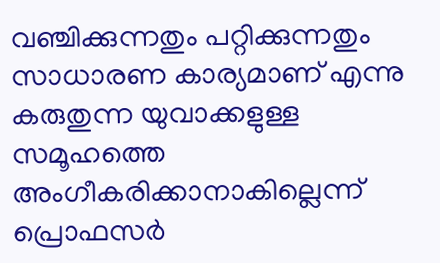വഞ്ചിക്കുന്നതും പറ്റിക്കുന്നതും സാധാരണ കാര്യമാണ് എന്നു കരുതുന്ന യുവാക്കളുള്ള സമൂഹത്തെ അംഗീകരിക്കാനാകില്ലെന്ന് പ്രൊഫസർ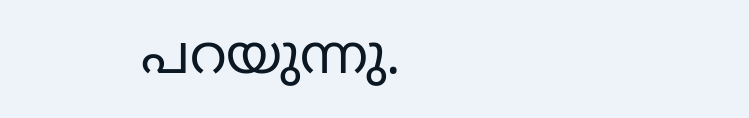പറയുന്നു.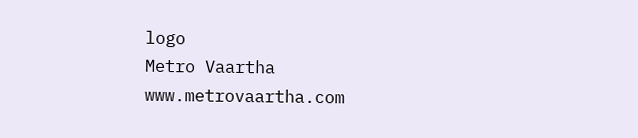logo
Metro Vaartha
www.metrovaartha.com